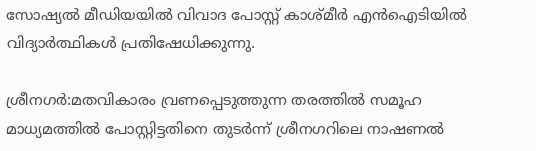സോഷ്യൽ മീഡിയയിൽ വിവാദ പോസ്റ്റ് കാശ്മീർ എൻഐടിയിൽ വിദ്യാർത്ഥികൾ പ്രതിഷേധിക്കുന്നു.

ശ്രീനഗർ:മതവികാരം വ്രണപ്പെടുത്തുന്ന തരത്തിൽ സമൂഹ മാധ്യമത്തിൽ പോസ്റ്റിട്ടതിനെ തുടർന്ന് ശ്രീനഗറിലെ നാഷണൽ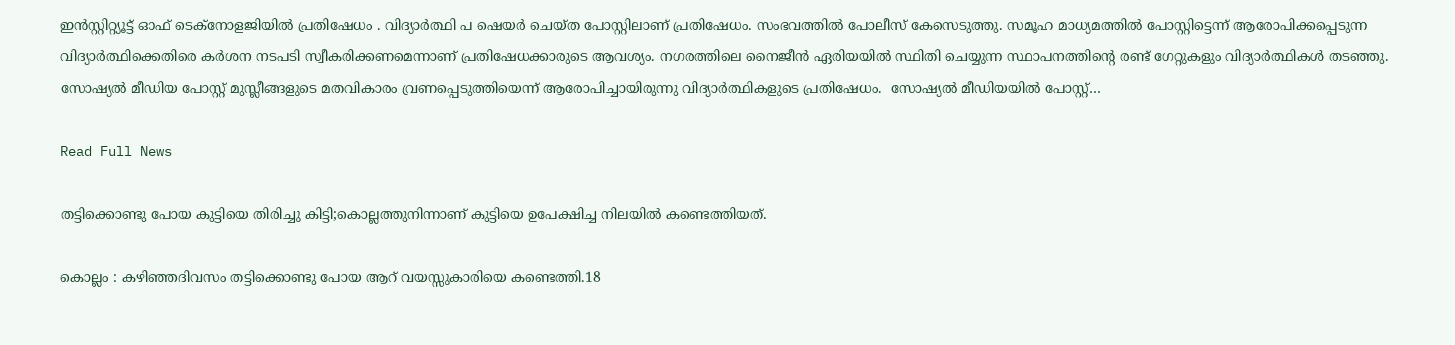ഇൻസ്റ്റിറ്റ്യൂട്ട് ഓഫ് ടെക്നോളജിയിൽ പ്രതിഷേധം . വിദ്യാർത്ഥി പ ഷെയർ ചെയ്ത പോസ്റ്റിലാണ് പ്രതിഷേധം. സംഭവത്തിൽ പോലീസ് കേസെടുത്തു. സമൂഹ മാധ്യമത്തിൽ പോസ്റ്റിട്ടെന്ന് ആരോപിക്കപ്പെടുന്ന വിദ്യാർത്ഥിക്കെതിരെ കർശന നടപടി സ്വീകരിക്കണമെന്നാണ് പ്രതിഷേധക്കാരുടെ ആവശ്യം. നഗരത്തിലെ നൈജീൻ ഏരിയയിൽ സ്ഥിതി ചെയ്യുന്ന സ്ഥാപനത്തിന്റെ രണ്ട് ഗേറ്റുകളും വിദ്യാർത്ഥികൾ തടഞ്ഞു. സോഷ്യൽ മീഡിയ പോസ്റ്റ് മുസ്ലീങ്ങളുടെ മതവികാരം വ്രണപ്പെടുത്തിയെന്ന് ആരോപിച്ചായിരുന്നു വിദ്യാർത്ഥികളുടെ പ്രതിഷേധം.  സോഷ്യൽ മീഡിയയിൽ പോസ്റ്റ്…

Read Full News

തട്ടിക്കൊണ്ടു പോയ കുട്ടിയെ തിരിച്ചു കിട്ടി;കൊല്ലത്തുനിന്നാണ് കുട്ടിയെ ഉപേക്ഷിച്ച നിലയിൽ കണ്ടെത്തിയത്.

കൊല്ലം : കഴിഞ്ഞദിവസം തട്ടിക്കൊണ്ടു പോയ ആറ് വയസ്സുകാരിയെ കണ്ടെത്തി.18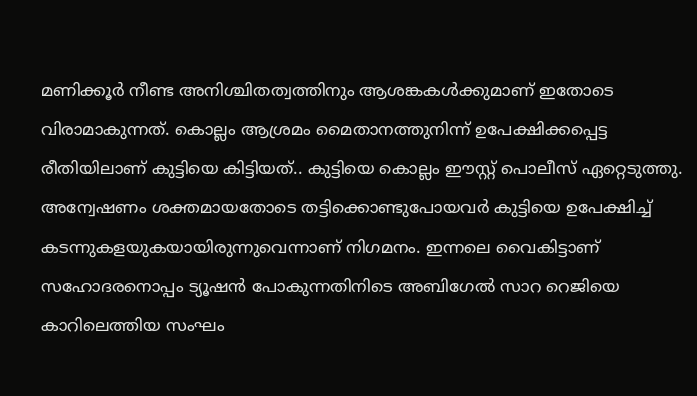മണിക്കൂര്‍ നീണ്ട അനിശ്ചിതത്വത്തിനും ആശങ്കകള്‍ക്കുമാണ് ഇതോടെ വിരാമാകുന്നത്. കൊല്ലം ആശ്രമം മൈതാനത്തുനിന്ന് ഉപേക്ഷിക്കപ്പെട്ട രീതിയിലാണ് കുട്ടിയെ കിട്ടിയത്.. കുട്ടിയെ കൊല്ലം ഈസ്റ്റ് പൊലീസ് ഏറ്റെടുത്തു. അന്വേഷണം ശക്തമായതോടെ തട്ടിക്കൊണ്ടുപോയവര്‍ കുട്ടിയെ ഉപേക്ഷിച്ച് കടന്നുകളയുകയായിരുന്നുവെന്നാണ് നിഗമനം. ഇന്നലെ വൈകിട്ടാണ് സഹോദരനൊപ്പം ട്യൂഷന്‍ പോകുന്നതിനിടെ അബിഗേല്‍ സാറ റെജിയെ കാറിലെത്തിയ സംഘം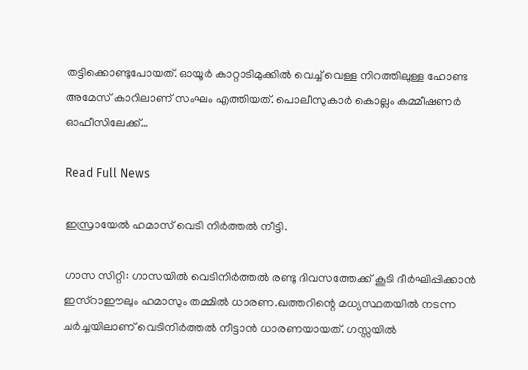തട്ടിക്കൊണ്ടുപോയത്. ഓയൂര്‍ കാറ്റാടിമുക്കില്‍ വെച്ച് വെള്ള നിറത്തിലുള്ള ഹോണ്ട അമേസ് കാറിലാണ് സംഘം എത്തിയത്. പൊലീസുകാ‍ര്‍ കൊല്ലം കമ്മീഷണ‍ര്‍ ഓഫീസിലേക്ക്…

Read Full News

ഇസ്രായേൽ ഹമാസ് വെടി നിർത്തൽ നീട്ടി.

ഗാസ സിറ്റി: ഗാസയില്‍ വെടിനിര്‍ത്തല്‍ രണ്ടു ദിവസത്തേക്ക് കൂടി ദീര്‍ഘിപ്പിക്കാന്‍ ഇസ്‌റാഈലും ഹമാസും തമ്മില്‍ ധാരണ.ഖത്തറിന്റെ മധ്യസ്ഥതയില്‍ നടന്ന ചര്‍ച്ചയിലാണ് വെടിനിര്‍ത്തല്‍ നീട്ടാന്‍ ധാരണയായത്. ഗസ്സയില്‍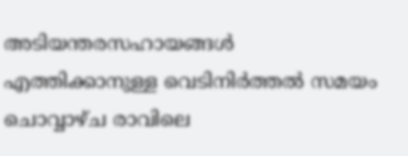അടിയന്തരസഹായങ്ങള്‍ എത്തിക്കാനുള്ള വെടിനിര്‍ത്തല്‍ സമയം ചൊവ്വാഴ്ച രാവിലെ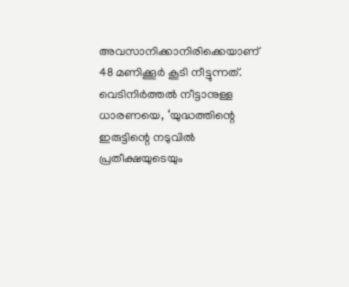അവസാനിക്കാനിരിക്കെയാണ് 48 മണിക്കൂര്‍ കൂടി നീട്ടുന്നത്. വെടിനിര്‍ത്തല്‍ നീട്ടാനുള്ള ധാരണയെ, ‘യുദ്ധത്തിന്റെ ഇരുട്ടിന്റെ നടുവില്‍ പ്രതീക്ഷയുടെയും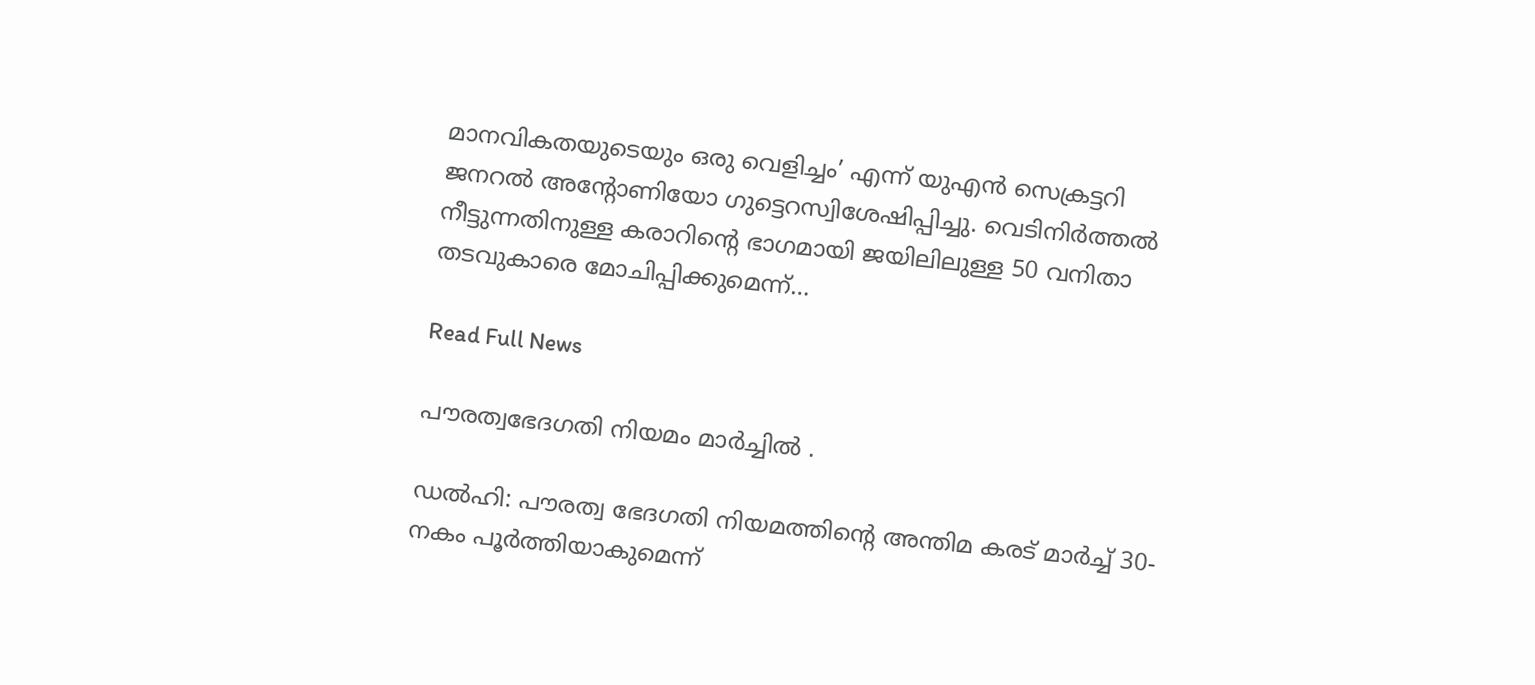മാനവികതയുടെയും ഒരു വെളിച്ചം’ എന്ന് യുഎന്‍ സെക്രട്ടറി ജനറല്‍ അന്റോണിയോ ഗുട്ടെറസ്വിശേഷിപ്പിച്ചു. വെടിനിര്‍ത്തല്‍ നീട്ടുന്നതിനുള്ള കരാറിന്റെ ഭാഗമായി ജയിലിലുള്ള 50 വനിതാ തടവുകാരെ മോചിപ്പിക്കുമെന്ന്…

Read Full News

പൗരത്വഭേദഗതി നിയമം മാർച്ചിൽ .

ഡല്‍ഹി: പൗരത്വ ഭേദഗതി നിയമത്തിന്റെ അന്തിമ കരട് മാര്‍ച്ച്‌ 30-നകം പൂര്‍ത്തിയാകുമെന്ന്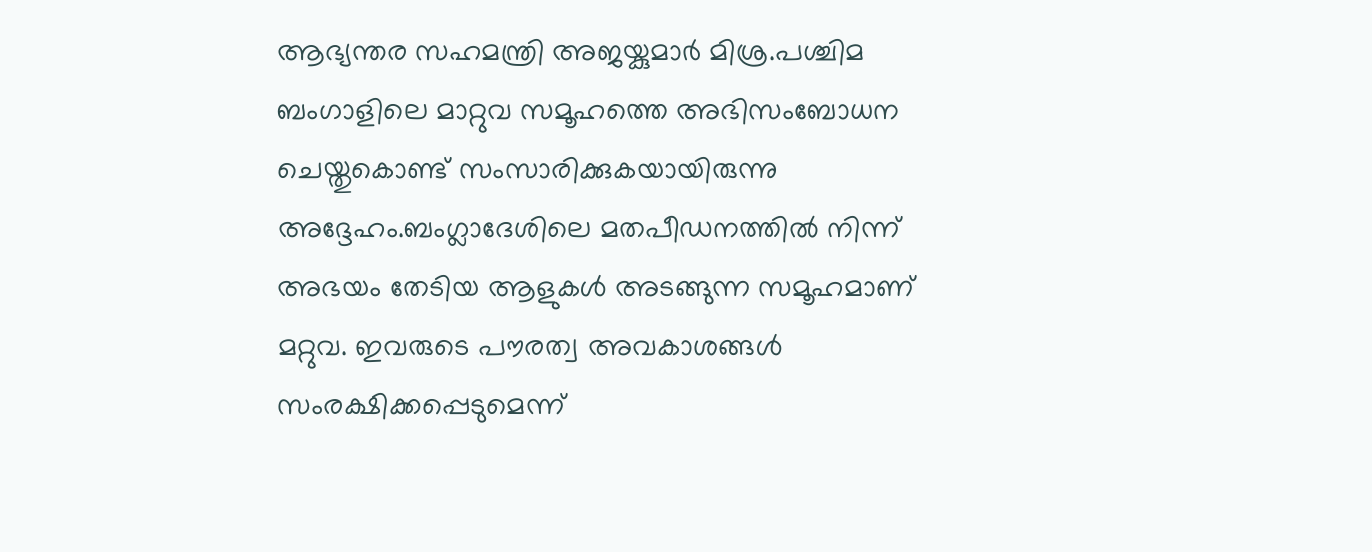ആഭ്യന്തര സഹമന്ത്രി അജയ്കുമാര്‍ മിശ്ര.പശ്ചിമ ബംഗാളിലെ മാറ്റുവ സമൂഹത്തെ അഭിസംബോധന ചെയ്തുകൊണ്ട് സംസാരിക്കുകയായിരുന്നു അദ്ദേഹം.ബംഗ്ലാദേശിലെ മതപീഡനത്തില്‍ നിന്ന് അഭയം തേടിയ ആളുകള്‍ അടങ്ങുന്ന സമൂഹമാണ് മറ്റുവ. ഇവരുടെ പൗരത്വ അവകാശങ്ങള്‍ സംരക്ഷിക്കപ്പെടുമെന്ന്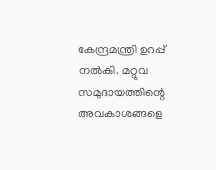കേന്ദ്രമന്ത്രി ഉറപ്പ് നല്‍കി. മറ്റുവ സമുദായത്തിന്റെ അവകാശങ്ങളെ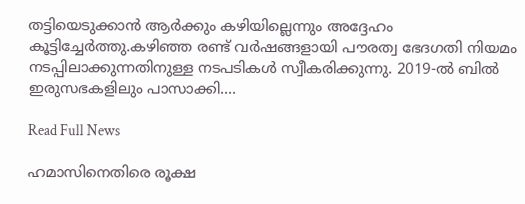തട്ടിയെടുക്കാൻ ആര്‍ക്കും കഴിയില്ലെന്നും അദ്ദേഹം കൂട്ടിച്ചേര്‍ത്തു.കഴിഞ്ഞ രണ്ട് വര്‍ഷങ്ങളായി പൗരത്വ ഭേദഗതി നിയമം നടപ്പിലാക്കുന്നതിനുള്ള നടപടികള്‍ സ്വീകരിക്കുന്നു. 2019-ല്‍ ബില്‍ ഇരുസഭകളിലും പാസാക്കി….

Read Full News

ഹമാസിനെതിരെ രൂക്ഷ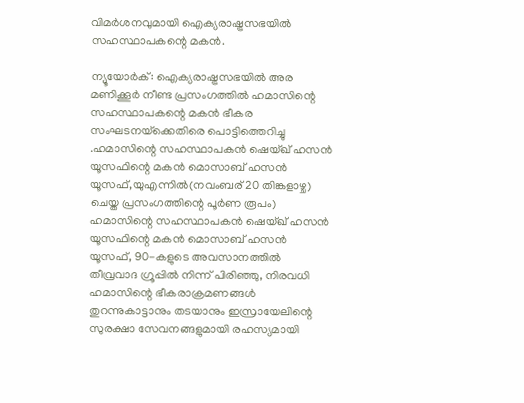വിമർശനവുമായി ഐക്യരാഷ്ട്രസഭയിൽ സഹസ്ഥാപകന്റെ മകൻ.

ന്യൂയോര്‍ക്: ഐക്യരാഷ്ട്രസഭയില്‍ അര മണിക്കൂര്‍ നീണ്ട പ്രസംഗത്തില്‍ ഹമാസിന്റെ സഹസ്ഥാപകന്റെ മകൻ ഭീകര സംഘടനയ്‌ക്കെതിരെ പൊട്ടിത്തെറിച്ചു .ഹമാസിന്റെ സഹസ്ഥാപകൻ ഷെയ്ഖ് ഹസൻ യൂസഫിന്റെ മകൻ മൊസാബ് ഹസൻ യൂസഫ്,യുഎന്നില്‍(നവംബര് 20 തിങ്കളാഴ്ച) ചെയ്ത പ്രസംഗത്തിന്റെ പൂര്‍ണ രൂപം) ഹമാസിന്റെ സഹസ്ഥാപകൻ ഷെയ്ഖ് ഹസൻ യൂസഫിന്റെ മകൻ മൊസാബ് ഹസൻ യൂസഫ്, 90-കളുടെ അവസാനത്തില്‍ തീവ്രവാദ ഗ്രൂപ്പില്‍ നിന്ന് പിരിഞ്ഞു, നിരവധി ഹമാസിന്റെ ഭീകരാക്രമണങ്ങള്‍ തുറന്നുകാട്ടാനും തടയാനും ഇസ്രായേലിന്റെ സുരക്ഷാ സേവനങ്ങളുമായി രഹസ്യമായി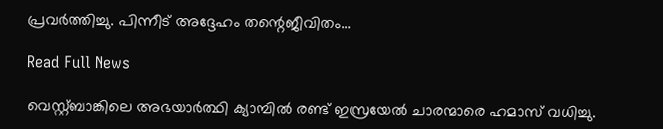പ്രവര്‍ത്തിച്ചു. പിന്നീട് അദ്ദേഹം തന്റെജീവിതം…

Read Full News

വെസ്റ്റ്ബാങ്കിലെ അഭയാർത്ഥി ക്യാമ്പിൽ രണ്ട് ഇസ്രയേൽ ചാരന്മാരെ ഹമാസ് വധിച്ചു.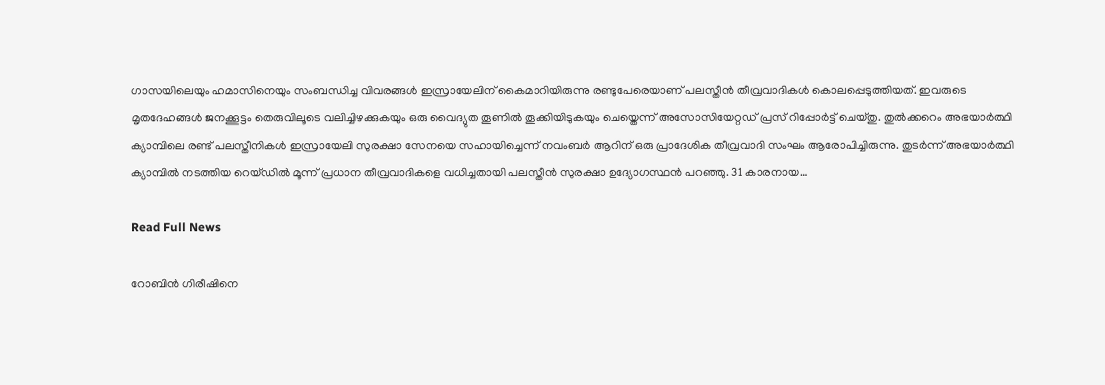ഗാസയിലെയും ഹമാസിനെയും സംബന്ധിച്ച വിവരങ്ങൾ ഇസ്രായേലിന് കൈമാറിയിരുന്നു രണ്ടുപേരെയാണ് പലസ്തീൻ തീവ്രവാദികൾ കൊലപ്പെടുത്തിയത്. ഇവരുടെ മൃതദേഹങ്ങൾ ജനക്കൂട്ടം തെരുവിലൂടെ വലിച്ചിഴക്കുകയും ഒരു വൈദ്യുത തൂണിൽ തൂക്കിയിടുകയും ചെയ്തെന്ന് അസോസിയേറ്റഡ് പ്രസ് റിപ്പോർട്ട് ചെയ്തു. തുൽക്കറെം അഭയാർത്ഥി ക്യാമ്പിലെ രണ്ട് പലസ്തീനികൾ ഇസ്രായേലി സുരക്ഷാ സേനയെ സഹായിച്ചെന്ന് നവംബർ ആറിന് ഒരു പ്രാദേശിക തീവ്രവാദി സംഘം ആരോപിച്ചിരുന്നു. തുടർന്ന് അഭയാർത്ഥി ക്യാമ്പിൽ നടത്തിയ റെയ്ഡിൽ മൂന്ന് പ്രധാന തീവ്രവാദികളെ വധിച്ചതായി പലസ്തീൻ സുരക്ഷാ ഉദ്യോഗസ്ഥൻ പറഞ്ഞു. 31 കാരനായ…

Read Full News

റോബിന്‍ ഗിരീഷിനെ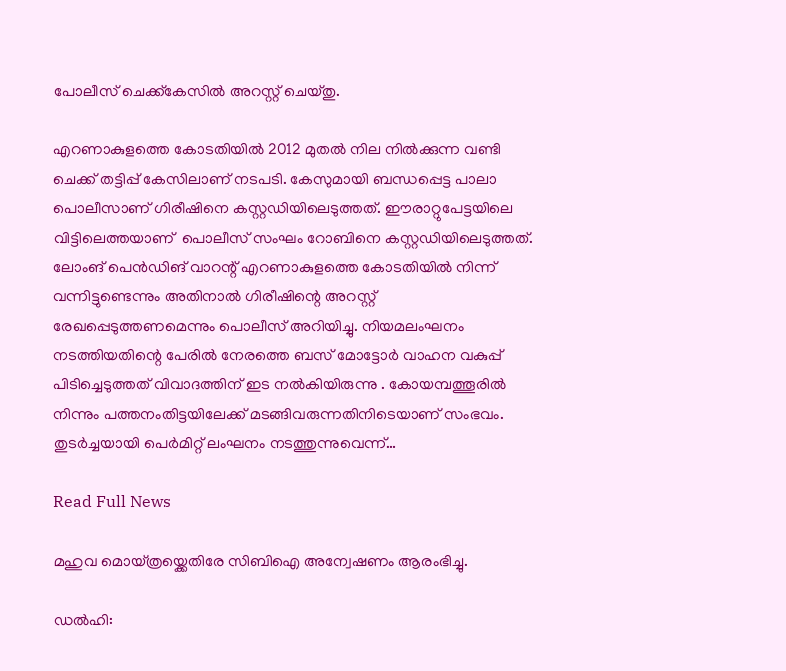പോലീസ് ചെക്ക്കേസിൽ അറസ്റ്റ് ചെയ്തു.

എറണാകുളത്തെ കോടതിയില്‍ 2012 മുതല്‍ നില നില്‍ക്കുന്ന വണ്ടി ചെക്ക് തട്ടിപ്പ് കേസിലാണ് നടപടി. കേസുമായി ബന്ധപ്പെട്ട പാലാ പൊലീസാണ് ഗിരീഷിനെ കസ്റ്റഡിയിലെടുത്തത്. ഈരാറ്റുപേട്ടയിലെ വിട്ടിലെത്തയാണ്  പൊലീസ് സംഘം റോബിനെ കസ്റ്റഡിയിലെടുത്തത്. ലോംങ് പെന്‍ഡിങ് വാറന്റ് എറണാകുളത്തെ കോടതിയില്‍ നിന്ന് വന്നിട്ടുണ്ടെന്നും അതിനാല്‍ ഗിരീഷിന്റെ അറസ്റ്റ് രേഖപ്പെടുത്തണമെന്നും പൊലീസ് അറിയിച്ചു. നിയമലംഘനം നടത്തിയതിന്റെ പേരിൽ നേരത്തെ ബസ് മോട്ടോർ വാഹന വകുപ്പ് പിടിച്ചെടുത്തത് വിവാദത്തിന് ഇട നൽകിയിരുന്നു . കോയമ്പത്തൂരില്‍ നിന്നും പത്തനംതിട്ടയിലേക്ക് മടങ്ങിവരുന്നതിനിടെയാണ് സംഭവം. തുടര്‍ച്ചയായി പെര്‍മിറ്റ് ലംഘനം നടത്തുന്നുവെന്ന്…

Read Full News

മഹുവ മൊയ്ത്രയ്ക്കെതിരേ സിബിഐ അന്വേഷണം ആരംഭിച്ചു.

ഡല്‍ഹി: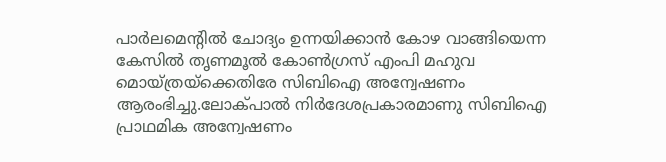പാര്‍ലമെന്‍റില്‍ ചോദ്യം ഉന്നയിക്കാൻ കോഴ വാങ്ങിയെന്ന കേസില്‍ തൃണമൂല്‍ കോണ്‍ഗ്രസ് എംപി മഹുവ മൊയ്ത്രയ്ക്കെതിരേ സിബിഐ അന്വേഷണം ആരംഭിച്ചു.ലോക്പാല്‍ നിര്‍ദേശപ്രകാരമാണു സിബിഐ പ്രാഥമിക അന്വേഷണം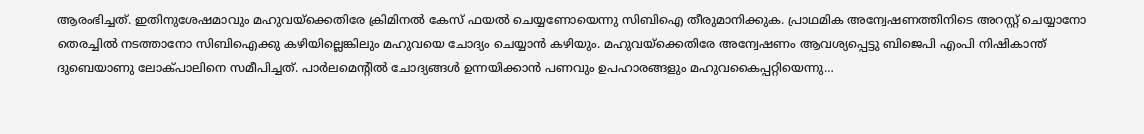ആരംഭിച്ചത്. ഇതിനുശേഷമാവും മഹുവയ്ക്കെതിരേ ക്രിമിനല്‍ കേസ് ഫയല്‍ ചെയ്യണോയെന്നു സിബിഐ തീരുമാനിക്കുക. പ്രാഥമിക അന്വേഷണത്തിനിടെ അറസ്റ്റ് ചെയ്യാനോ തെരച്ചില്‍ നടത്താനോ സിബിഐക്കു കഴിയില്ലെങ്കിലും മഹുവയെ ചോദ്യം ചെയ്യാൻ കഴിയും. മഹുവയ്ക്കെതിരേ അന്വേഷണം ആവശ്യപ്പെട്ടു ബിജെപി എംപി നിഷികാന്ത് ദുബെയാണു ലോക്പാലിനെ സമീപിച്ചത്. പാര്‍ലമെന്‍റില്‍ ചോദ്യങ്ങള്‍ ഉന്നയിക്കാൻ പണവും ഉപഹാരങ്ങളും മഹുവകൈപ്പറ്റിയെന്നു…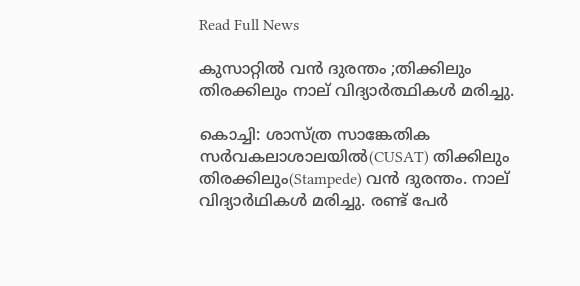Read Full News

കുസാറ്റിൽ വൻ ദുരന്തം ;തിക്കിലും തിരക്കിലും നാല് വിദ്യാർത്ഥികൾ മരിച്ചു.

കൊച്ചി: ശാസ്ത്ര സാങ്കേതിക സര്‍വകലാശാലയില്‍(CUSAT) തിക്കിലും തിരക്കിലും(Stampede) വന്‍ ദുരന്തം. നാല് വിദ്യാര്‍ഥികള്‍ മരിച്ചു. രണ്ട് പേര്‍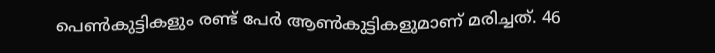പെണ്‍കുട്ടികളും രണ്ട് പേര്‍ ആണ്‍കുട്ടികളുമാണ് മരിച്ചത്. 46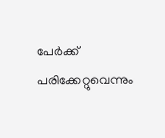പേര്‍ക്ക് പരിക്കേറ്റുവെന്നും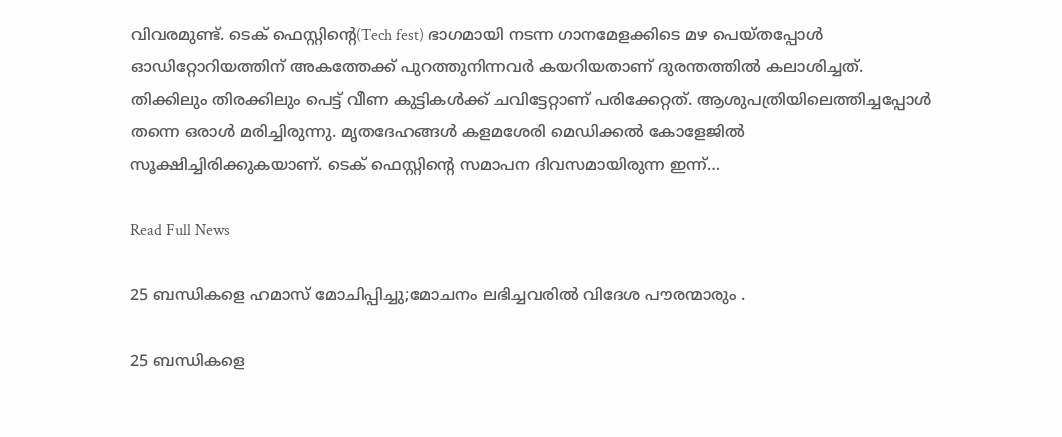വിവരമുണ്ട്. ടെക് ഫെസ്റ്റിന്റെ(Tech fest) ഭാഗമായി നടന്ന ഗാനമേളക്കിടെ മഴ പെയ്തപ്പോള്‍ ഓഡിറ്റോറിയത്തിന് അകത്തേക്ക് പുറത്തുനിന്നവര്‍ കയറിയതാണ് ദുരന്തത്തില്‍ കലാശിച്ചത്. തിക്കിലും തിരക്കിലും പെട്ട് വീണ കുട്ടികള്‍ക്ക് ചവിട്ടേറ്റാണ് പരിക്കേറ്റത്. ആശുപത്രിയിലെത്തിച്ചപ്പോള്‍ തന്നെ ഒരാള്‍ മരിച്ചിരുന്നു. മൃതദേഹങ്ങള്‍ കളമശേരി മെഡിക്കല്‍ കോളേജില്‍ സൂക്ഷിച്ചിരിക്കുകയാണ്. ടെക് ഫെസ്റ്റിന്റെ സമാപന ദിവസമായിരുന്ന ഇന്ന്…

Read Full News

25 ബന്ധികളെ ഹമാസ് മോചിപ്പിച്ചു;മോചനം ലഭിച്ചവരിൽ വിദേശ പൗരന്മാരും .

25 ബന്ധികളെ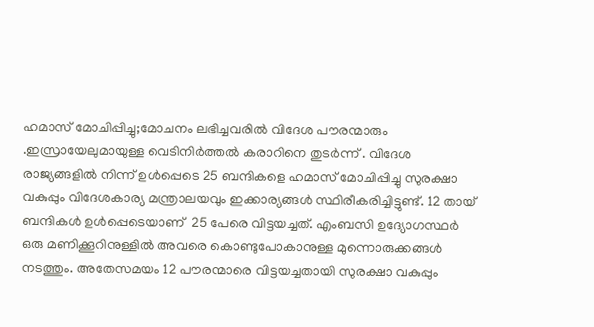ഹമാസ് മോചിപ്പിച്ചു;മോചനം ലഭിച്ചവരിൽ വിദേശ പൗരന്മാരും .ഇസ്രായേലുമായുള്ള വെടിനിർത്തൽ കരാറിനെ തുടർന്ന് . വിദേശ രാജ്യങ്ങളിൽ നിന്ന് ഉൾപ്പെടെ 25 ബന്ദികളെ ഹമാസ് മോചിപ്പിച്ചു സുരക്ഷാ വകുപ്പും വിദേശകാര്യ മന്ത്രാലയവും ഇക്കാര്യങ്ങൾ സ്ഥിരീകരിച്ചിട്ടുണ്ട്. 12 തായ് ബന്ദികൾ ഉൾപ്പെടെയാണ്  25 പേരെ വിട്ടയച്ചത്. എംബസി ഉദ്യോഗസ്ഥർ ഒരു മണിക്കൂറിനുള്ളിൽ അവരെ കൊണ്ടുപോകാനുള്ള മുന്നൊരുക്കങ്ങൾ നടത്തും. അതേസമയം 12 പൗരന്മാരെ വിട്ടയച്ചതായി സുരക്ഷാ വകുപ്പും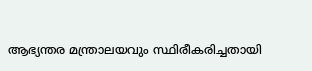ആഭ്യന്തര മന്ത്രാലയവും സ്ഥിരീകരിച്ചതായി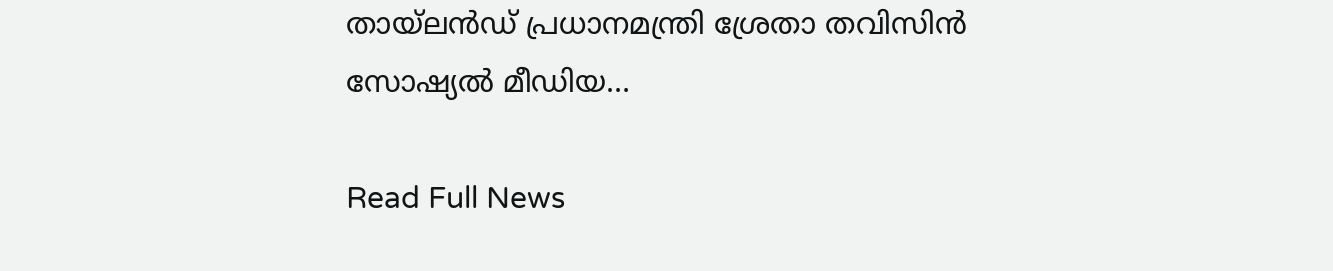തായ്‌ലൻഡ് പ്രധാനമന്ത്രി ശ്രേതാ തവിസിൻ സോഷ്യൽ മീഡിയ…

Read Full News